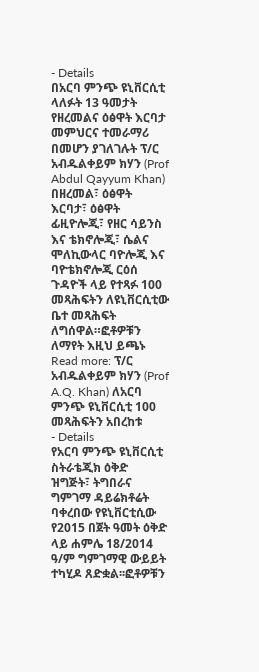- Details
በአርባ ምንጭ ዩኒቨርሲቲ ላለፉት 13 ዓመታት የዘረመልና ዕፅዋት እርባታ መምህርና ተመራማሪ በመሆን ያገለገሉት ፕ/ር አብዱልቀይም ክሃን (Prof Abdul Qayyum Khan) በዘረመል፣ ዕፅዋት እርባታ፣ ዕፅዋት ፊዚዮሎጂ፣ የዘር ሳይንስ እና ቴክኖሎጂ፣ ሴልና ሞለኪውላር ባዮሎጂ እና ባዮቴክኖሎጂ ርዕሰ ጉዳዮች ላይ የተጻፉ 100 መጻሕፍትን ለዩኒቨርሲቲው ቤተ መጻሕፍት ለግሰዋል።ፎቶዎቹን ለማየት እዚህ ይጫኑ
Read more: ፕ/ር አብዱልቀይም ክሃን (Prof A.Q. Khan) ለአርባ ምንጭ ዩኒቨርሲቲ 100 መጻሕፍትን አበረከቱ
- Details
የአርባ ምንጭ ዩኒቨርሲቲ ስትራቴጂክ ዕቅድ ዝግጅት፣ ትግበራና ግምገማ ዳይሬክቶሬት ባቀረበው የዩኒቨርቲሲው የ2015 በጀት ዓመት ዕቅድ ላይ ሐምሌ 18/2014 ዓ/ም ግምገማዊ ውይይት ተካሂዶ ጸድቋል፡፡ፎቶዎቹን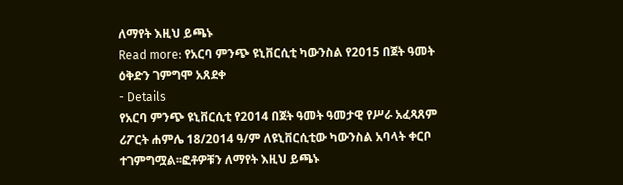ለማየት እዚህ ይጫኑ
Read more: የአርባ ምንጭ ዩኒቨርሲቲ ካውንስል የ2015 በጀት ዓመት ዕቅድን ገምግሞ አጸደቀ
- Details
የአርባ ምንጭ ዩኒቨርሲቲ የ2014 በጀት ዓመት ዓመታዊ የሥራ አፈጻጸም ሪፖርት ሐምሌ 18/2014 ዓ/ም ለዩኒቨርሲቲው ካውንስል አባላት ቀርቦ ተገምግሟል፡፡ፎቶዎቹን ለማየት እዚህ ይጫኑ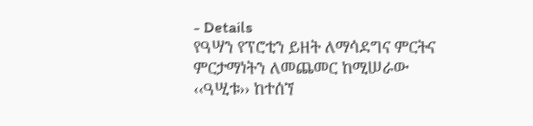- Details
የዓሣን የፕሮቲን ይዘት ለማሳደግና ምርትና ምርታማነትን ለመጨመር ከሚሠራው ‹‹ዓሢቱ›› ከተሰኘ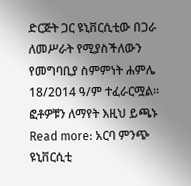ድርጅት ጋር ዩኒቨርሲቲው በጋራ ለመሥራት የሚያስችለውን የመግባቢያ ስምምነት ሐምሌ 18/2014 ዓ/ም ተፈራርሟል፡፡ፎቶዎቹን ለማየት እዚህ ይጫኑ
Read more: አርባ ምንጭ ዩኒቨርሲቲ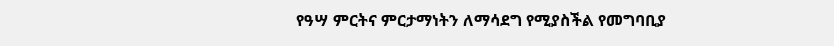የዓሣ ምርትና ምርታማነትን ለማሳደግ የሚያስችል የመግባቢያ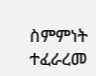ስምምነት ተፈራረመ